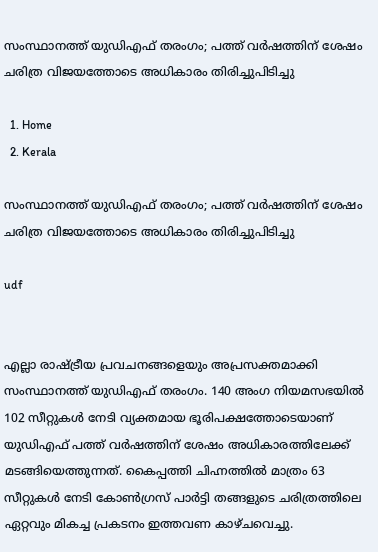സംസ്ഥാനത്ത് യുഡിഎഫ് തരംഗം; പത്ത് വർഷത്തിന് ശേഷം ചരിത്ര വിജയത്തോടെ അധികാരം തിരിച്ചുപിടിച്ചു

  1. Home
  2. Kerala

സംസ്ഥാനത്ത് യുഡിഎഫ് തരംഗം; പത്ത് വർഷത്തിന് ശേഷം ചരിത്ര വിജയത്തോടെ അധികാരം തിരിച്ചുപിടിച്ചു

udf


എല്ലാ രാഷ്ട്രീയ പ്രവചനങ്ങളെയും അപ്രസക്തമാക്കി സംസ്ഥാനത്ത് യുഡിഎഫ് തരംഗം. 140 അംഗ നിയമസഭയിൽ 102 സീറ്റുകൾ നേടി വ്യക്തമായ ഭൂരിപക്ഷത്തോടെയാണ് യുഡിഎഫ് പത്ത് വർഷത്തിന് ശേഷം അധികാരത്തിലേക്ക് മടങ്ങിയെത്തുന്നത്. കൈപ്പത്തി ചിഹ്നത്തിൽ മാത്രം 63 സീറ്റുകൾ നേടി കോൺഗ്രസ് പാർട്ടി തങ്ങളുടെ ചരിത്രത്തിലെ ഏറ്റവും മികച്ച പ്രകടനം ഇത്തവണ കാഴ്ചവെച്ചു.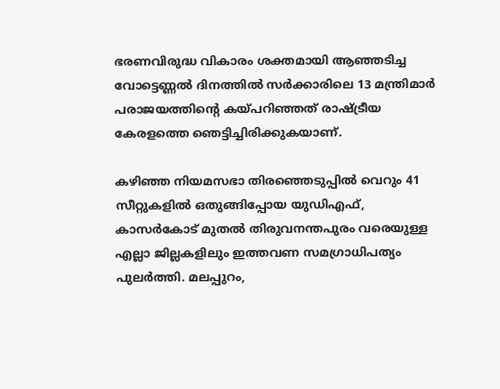ഭരണവിരുദ്ധ വികാരം ശക്തമായി ആഞ്ഞടിച്ച വോട്ടെണ്ണൽ ദിനത്തിൽ സർക്കാരിലെ 13 മന്ത്രിമാർ പരാജയത്തിന്റെ കയ്പറിഞ്ഞത് രാഷ്ട്രീയ കേരളത്തെ ഞെട്ടിച്ചിരിക്കുകയാണ്.

കഴിഞ്ഞ നിയമസഭാ തിരഞ്ഞെടുപ്പിൽ വെറും 41 സീറ്റുകളിൽ ഒതുങ്ങിപ്പോയ യുഡിഎഫ്, കാസർകോട് മുതൽ തിരുവനന്തപുരം വരെയുള്ള എല്ലാ ജില്ലകളിലും ഇത്തവണ സമഗ്രാധിപത്യം പുലർത്തി. മലപ്പുറം,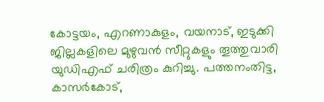കോട്ടയം, എറണാകുളം, വയനാട്, ഇടുക്കി ജില്ലകളിലെ മുഴുവൻ സീറ്റുകളും തൂത്തുവാരി യുഡിഎഫ് ചരിത്രം കുറിച്ചു. പത്തനംതിട്ട, കാസർകോട്,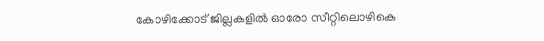കോഴിക്കോട് ജില്ലകളിൽ ഓരോ സീറ്റിലൊഴികെ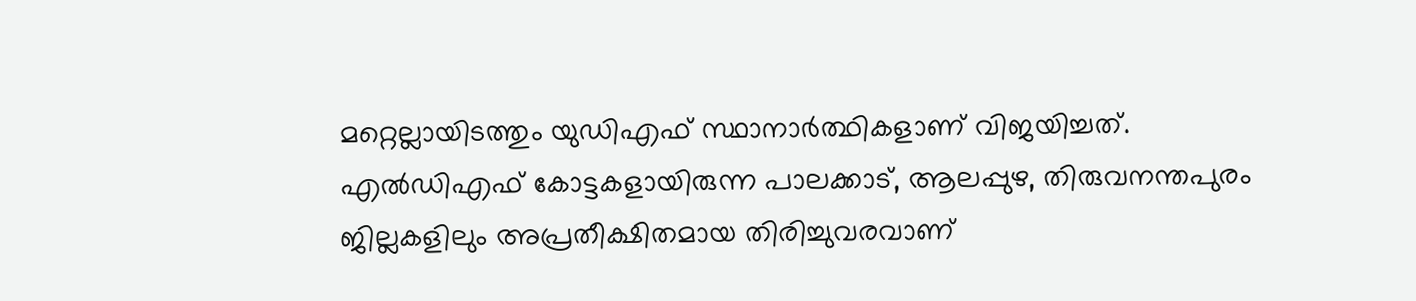മറ്റെല്ലായിടത്തും യുഡിഎഫ് സ്ഥാനാർത്ഥികളാണ് വിജയിച്ചത്. എൽഡിഎഫ് കോട്ടകളായിരുന്ന പാലക്കാട്, ആലപ്പുഴ, തിരുവനന്തപുരം ജില്ലകളിലും അപ്രതീക്ഷിതമായ തിരിച്ചുവരവാണ്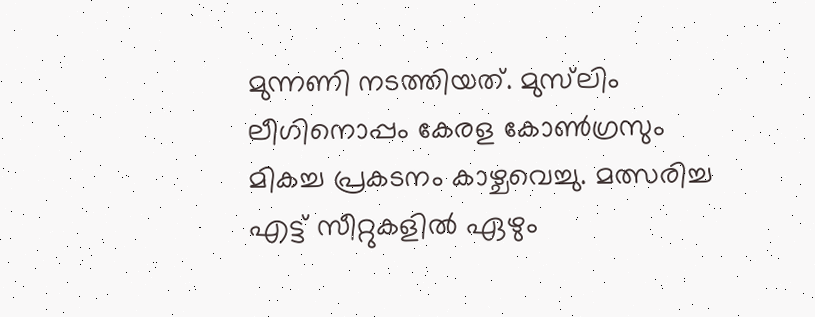മുന്നണി നടത്തിയത്. മുസ്‍ലിം ലീഗിനൊപ്പം കേരള കോൺഗ്രസും മികച്ച പ്രകടനം കാഴ്ചവെച്ചു. മത്സരിച്ച എട്ട് സീറ്റുകളിൽ ഏഴും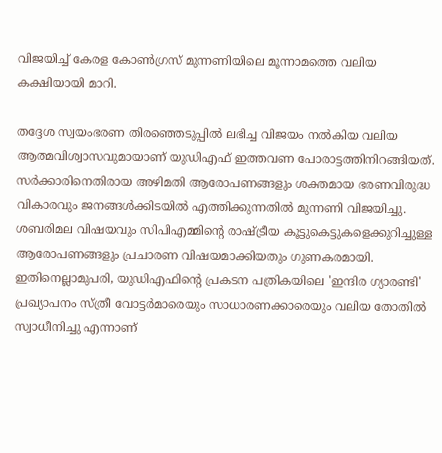വിജയിച്ച് കേരള കോൺഗ്രസ് മുന്നണിയിലെ മൂന്നാമത്തെ വലിയ കക്ഷിയായി മാറി.

തദ്ദേശ സ്വയംഭരണ തിരഞ്ഞെടുപ്പിൽ ലഭിച്ച വിജയം നൽകിയ വലിയ ആത്മവിശ്വാസവുമായാണ് യുഡിഎഫ് ഇത്തവണ പോരാട്ടത്തിനിറങ്ങിയത്. സർക്കാരിനെതിരായ അഴിമതി ആരോപണങ്ങളും ശക്തമായ ഭരണവിരുദ്ധ വികാരവും ജനങ്ങൾക്കിടയിൽ എത്തിക്കുന്നതിൽ മുന്നണി വിജയിച്ചു. ശബരിമല വിഷയവും സിപിഎമ്മിന്റെ രാഷ്ട്രീയ കൂട്ടുകെട്ടുകളെക്കുറിച്ചുള്ള ആരോപണങ്ങളും പ്രചാരണ വിഷയമാക്കിയതും ഗുണകരമായി. ഇതിനെല്ലാമുപരി, യുഡിഎഫിന്റെ പ്രകടന പത്രികയിലെ 'ഇന്ദിര ഗ്യാരണ്ടി' പ്രഖ്യാപനം സ്ത്രീ വോട്ടർമാരെയും സാധാരണക്കാരെയും വലിയ തോതിൽ സ്വാധീനിച്ചു എന്നാണ്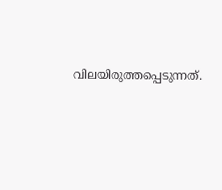വിലയിരുത്തപ്പെടുന്നത്.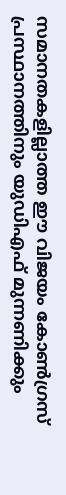സമാനതകളില്ലാത്ത ഈ വിജയം കോൺഗ്രസ് പ്രസ്ഥാനത്തിനും യുഡിഎഫ് മുന്നണിക്കും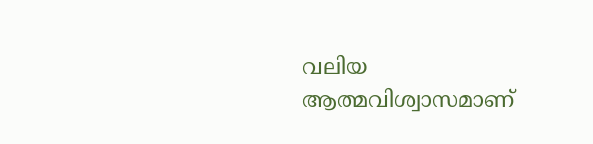വലിയ ആത്മവിശ്വാസമാണ്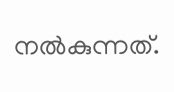നൽകുന്നത്.